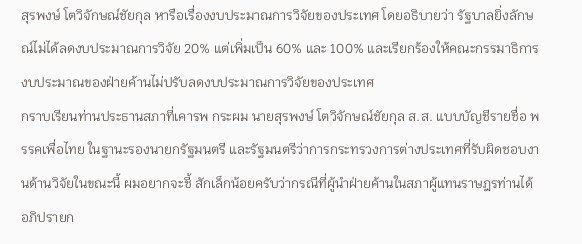สุรพงษ์ โตวิจักษณ์ชัยกุล หารือเรื่องงบประมาณการวิจัยของประเทศ โดยอธิบายว่า รัฐบาลยิ่งลักษณ์ไม่ได้ลดงบประมาณการวิจัย 20% แต่เพิ่มเป็น 60% และ 100% และเรียกร้องให้คณะกรรมาธิการงบประมาณของฝ่ายค้านไม่ปรับลดงบประมาณการวิจัยของประเทศ
กราบเรียนท่านประธานสภาที่เคารพ กระผม นายสุรพงษ์ โตวิจักษณ์ชัยกุล ส.ส. แบบบัญชีรายชื่อ พรรคเพื่อไทย ในฐานะรองนายกรัฐมนตรี และรัฐมนตรีว่าการกระทรวงการต่างประเทศที่รับผิดชอบงานด้านวิจัยในขณะนี้ ผมอยากจะชี้ สักเล็กน้อยครับว่ากรณีที่ผู้นำฝ่ายค้านในสภาผู้แทนราษฎรท่านได้อภิปรายก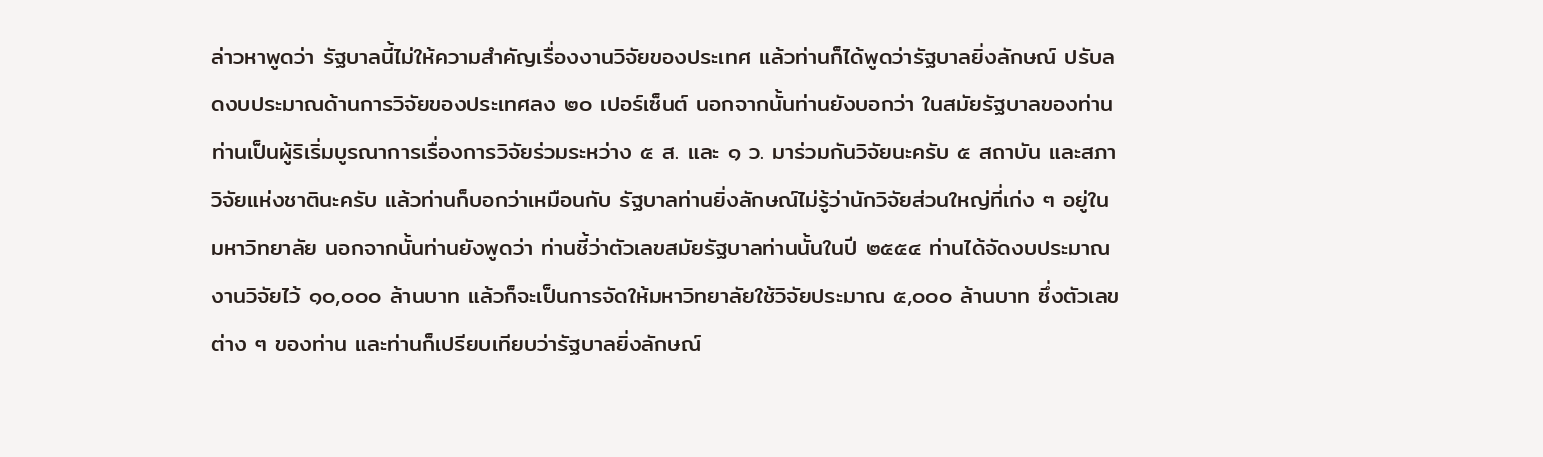ล่าวหาพูดว่า รัฐบาลนี้ไม่ให้ความสำคัญเรื่องงานวิจัยของประเทศ แล้วท่านก็ได้พูดว่ารัฐบาลยิ่งลักษณ์ ปรับลดงบประมาณด้านการวิจัยของประเทศลง ๒๐ เปอร์เซ็นต์ นอกจากนั้นท่านยังบอกว่า ในสมัยรัฐบาลของท่านท่านเป็นผู้ริเริ่มบูรณาการเรื่องการวิจัยร่วมระหว่าง ๕ ส. และ ๑ ว. มาร่วมกันวิจัยนะครับ ๕ สถาบัน และสภาวิจัยแห่งชาตินะครับ แล้วท่านก็บอกว่าเหมือนกับ รัฐบาลท่านยิ่งลักษณ์ไม่รู้ว่านักวิจัยส่วนใหญ่ที่เก่ง ๆ อยู่ในมหาวิทยาลัย นอกจากนั้นท่านยังพูดว่า ท่านชี้ว่าตัวเลขสมัยรัฐบาลท่านนั้นในปี ๒๕๕๔ ท่านได้จัดงบประมาณงานวิจัยไว้ ๑๐,๐๐๐ ล้านบาท แล้วก็จะเป็นการจัดให้มหาวิทยาลัยใช้วิจัยประมาณ ๕,๐๐๐ ล้านบาท ซึ่งตัวเลขต่าง ๆ ของท่าน และท่านก็เปรียบเทียบว่ารัฐบาลยิ่งลักษณ์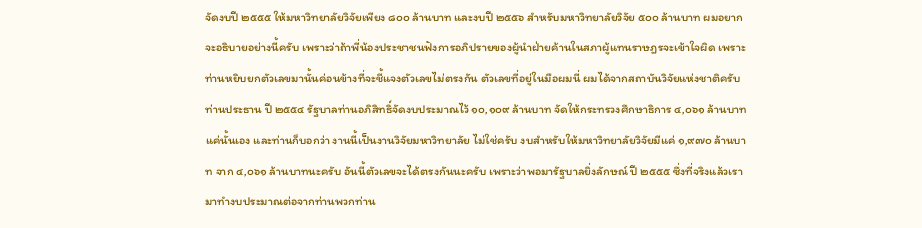จัดงบปี ๒๕๕๕ ให้มหาวิทยาลัยวิจัยเพียง ๘๐๐ ล้านบาท และงบปี ๒๕๕๖ สำหรับมหาวิทยาลัยวิจัย ๕๐๐ ล้านบาท ผมอยากจะอธิบายอย่างนี้ครับ เพราะว่าถ้าพี่น้องประชาชนฟังการอภิปรายของผู้นำฝ่ายค้านในสภาผู้แทนราษฎรจะเข้าใจผิด เพราะท่านหยิบยกตัวเลขมานั้นค่อนข้างที่จะชี้แจงตัวเลขไม่ตรงกัน ตัวเลขที่อยู่ในมือผมนี่ ผมได้จากสถาบันวิจัยแห่งชาติครับท่านประธาน ปี ๒๕๕๔ รัฐบาลท่านอภิสิทธิ์จัดงบประมาณไว้ ๑๐,๑๐๙ ล้านบาท จัดให้กระทรวงศึกษาธิการ ๔,๐๖๑ ล้านบาทแค่นั้นเอง และท่านก็บอกว่า งานนี้เป็นงานวิจัยมหาวิทยาลัย ไม่ใช่ครับ งบสำหรับให้มหาวิทยาลัยวิจัยมีแค่ ๑,๙๗๐ ล้านบาท จาก ๔,๐๖๑ ล้านบาทนะครับ อันนี้ตัวเลขจะได้ตรงกันนะครับ เพราะว่าพอมารัฐบาลยิ่งลักษณ์ ปี ๒๕๕๕ ซึ่งที่จริงแล้วเรามาทำงบประมาณต่อจากท่านพวกท่าน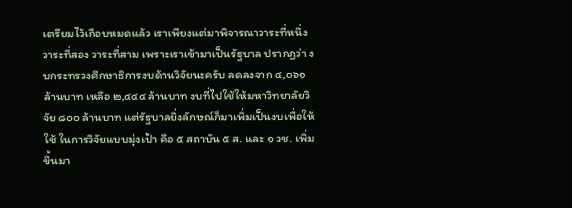เตรียมไว้เกือบหมดแล้ว เราเพียงแต่มาพิจารณาวาระที่หนึ่ง วาระที่สอง วาระที่สาม เพราะเราเข้ามาเป็นรัฐบาล ปรากฏว่า งบกระทรวงศึกษาธิการงบด้านวิจัยนะครับ ลดลงจาก ๔,๐๖๑ ล้านบาท เหลือ ๒,๔๔๔ ล้านบาท งบที่ไปใช้ให้มหาวิทยาลัยวิจัย ๘๐๐ ล้านบาท แต่รัฐบาลยิ่งลักษณ์ก็มาเพิ่มเป็นงบเพื่อให้ใช้ ในการวิจัยแบบมุ่งเป้า คือ ๕ สถาบัน ๕ ส. และ ๑ วช. เพิ่มขึ้นมา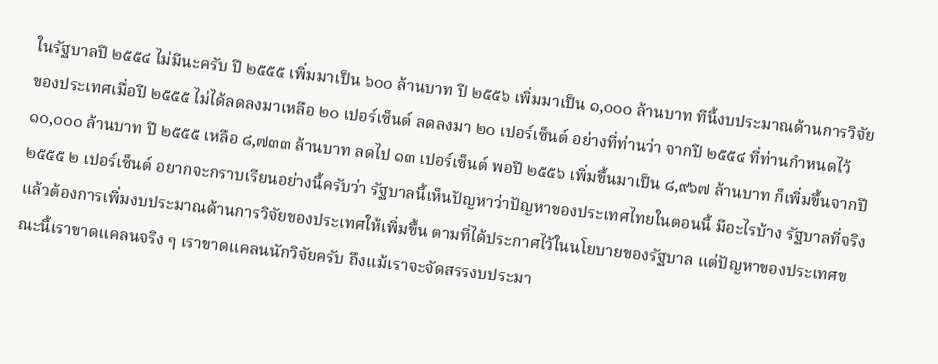ในรัฐบาลปี ๒๕๕๔ ไม่มีนะครับ ปี ๒๕๕๕ เพิ่มมาเป็น ๖๐๐ ล้านบาท ปี ๒๕๕๖ เพิ่มมาเป็น ๑,๐๐๐ ล้านบาท ทีนี้งบประมาณด้านการวิจัยของประเทศเมื่อปี ๒๕๕๕ ไม่ได้ลดลงมาเหลือ ๒๐ เปอร์เซ็นต์ ลดลงมา ๒๐ เปอร์เซ็นต์ อย่างที่ท่านว่า จากปี ๒๕๕๔ ที่ท่านกำหนดไว้ ๑๐,๐๐๐ ล้านบาท ปี ๒๕๕๕ เหลือ ๘,๗๓๓ ล้านบาท ลดไป ๑๓ เปอร์เซ็นต์ พอปี ๒๕๕๖ เพิ่มขึ้นมาเป็น ๘,๙๖๗ ล้านบาท ก็เพิ่มขึ้นจากปี ๒๕๕๕ ๒ เปอร์เซ็นต์ อยากจะกราบเรียนอย่างนี้ครับว่า รัฐบาลนี้เห็นปัญหาว่าปัญหาของประเทศไทยในตอนนี้ มีอะไรบ้าง รัฐบาลที่จริงแล้วต้องการเพิ่มงบประมาณด้านการวิจัยของประเทศให้เพิ่มขึ้น ตามที่ได้ประกาศไว้ในนโยบายของรัฐบาล แต่ปัญหาของประเทศขณะนี้เราขาดแคลนจริง ๆ เราขาดแคลนนักวิจัยครับ ถึงแม้เราจะจัดสรรงบประมา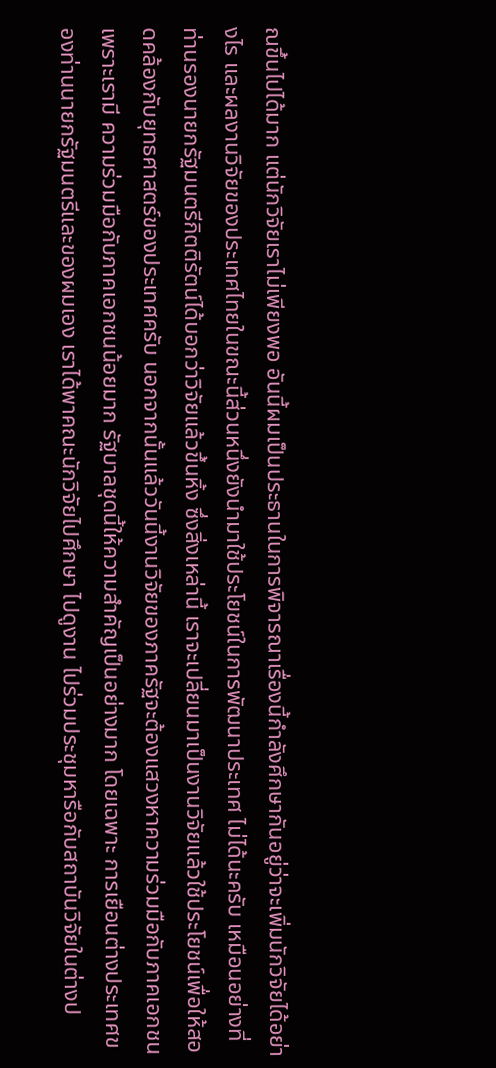ณขึ้นไปได้มาก แต่นักวิจัยเราไม่เพียงพอ อันนี้ผมเป็นประธานในการพิจารณาเรื่องนี้กำลังศึกษากันอยู่ว่าจะเพิ่มนักวิจัยได้อย่างไร และผลงานวิจัยของประเทศไทยในขณะนี้ส่วนหนึ่งยังนำมาใช้ประโยชน์ในการพัฒนาประเทศ ไม่ได้นะครับ เหมือนอย่างที่ท่านรองนายกรัฐมนตรีกิตติรัตน์ได้บอกว่าวิจัยแล้วขึ้นหิ้ง ซึ่งสิ่งเหล่านี้ เราจะเปลี่ยนมาเป็นงานวิจัยแล้วใช้ประโยชน์เพื่อให้สอดคล้องกับยุทธศาสตร์ของประเทศครับ นอกจากนั้นแล้ววันนี้งานวิจัยของภาครัฐจะต้องแสวงหาความร่วมมือกับภาคเอกชน เพราะเรามี ความร่วมมือกับภาคเอกชนน้อยมาก รัฐบาลชุดนี้ให้ความสำคัญเป็นอย่างมาก โดยเฉพาะ การเยือนต่างประเทศของท่านนายกรัฐมนตรีและของผมเอง เราได้พาคณะนักวิจัยไปศึกษา ไปดูงาน ไปร่วมประชุมหารือกับสถาบันวิจัยในต่างป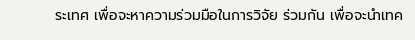ระเทศ เพื่อจะหาความร่วมมือในการวิจัย ร่วมกัน เพื่อจะนำเทค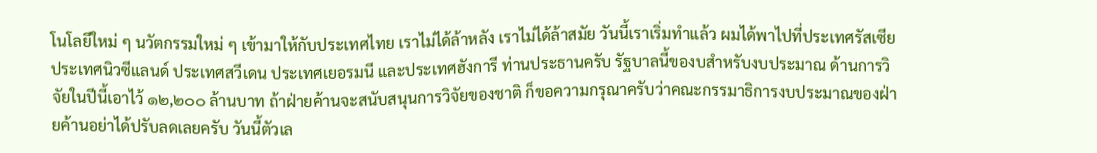โนโลยีใหม่ ๆ นวัตกรรมใหม่ ๆ เข้ามาให้กับประเทศไทย เราไม่ได้ล้าหลัง เราไม่ได้ล้าสมัย วันนี้เราเริ่มทำแล้ว ผมได้พาไปที่ประเทศรัสเซีย ประเทศนิวซีแลนด์ ประเทศสวีเดน ประเทศเยอรมนี และประเทศฮังการี ท่านประธานครับ รัฐบาลนี้ของบสำหรับงบประมาณ ด้านการวิจัยในปีนี้เอาไว้ ๑๒,๒๐๐ ล้านบาท ถ้าฝ่ายค้านจะสนับสนุนการวิจัยของชาติ ก็ขอความกรุณาครับว่าคณะกรรมาธิการงบประมาณของฝ่ายค้านอย่าได้ปรับลดเลยครับ วันนี้ตัวเล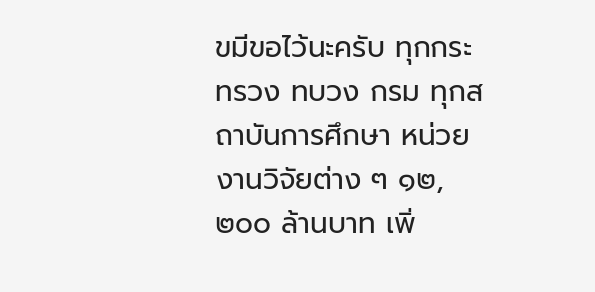ขมีขอไว้นะครับ ทุกกระทรวง ทบวง กรม ทุกสถาบันการศึกษา หน่วยงานวิจัยต่าง ๆ ๑๒,๒๐๐ ล้านบาท เพิ่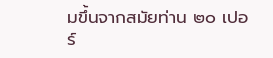มขึ้นจากสมัยท่าน ๒๐ เปอร์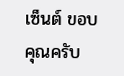เซ็นต์ ขอบคุณครับ